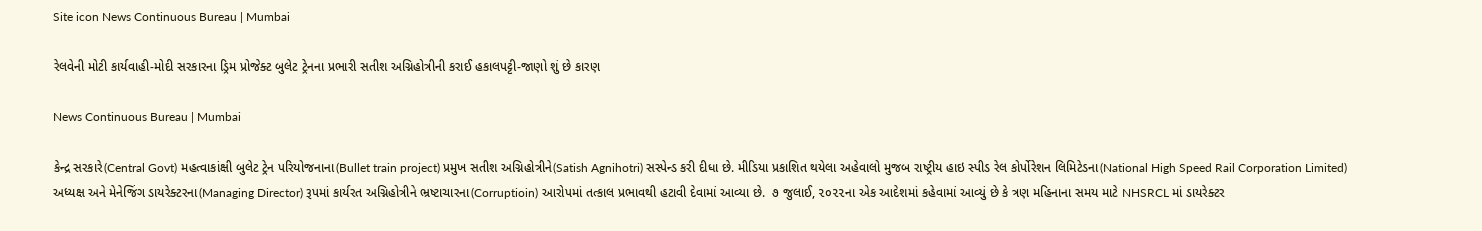Site icon News Continuous Bureau | Mumbai

રેલવેની મોટી કાર્યવાહી-મોદી સરકારના ડ્રિમ પ્રોજેક્ટ બુલેટ ટ્રેનના પ્રભારી સતીશ અગ્નિહોત્રીની કરાઈ હકાલપટ્ટી-જાણો શું છે કારણ

News Continuous Bureau | Mumbai

કેન્દ્ર સરકારે(Central Govt) મહત્વાકાંક્ષી બુલેટ ટ્રેન પરિયોજનાના(Bullet train project) પ્રમુખ સતીશ અગ્નિહોત્રીને(Satish Agnihotri) સસ્પેન્ડ કરી દીધા છે. મીડિયા પ્રકાશિત થયેલા અહેવાલો મુજબ રાષ્ટ્રીય હાઇ સ્પીડ રેલ કોર્પોરેશન લિમિટેડના(National High Speed Rail Corporation Limited) અધ્યક્ષ અને મેનેજિંગ ડાયરેક્ટરના(Managing Director) રૂપમાં કાર્યરત અગ્નિહોત્રીને ભ્રષ્ટાચારના(Corruptioin) આરોપમાં તત્કાલ પ્રભાવથી હટાવી દેવામાં આવ્યા છે.  ૭ જુલાઈ, ૨૦૨૨ના એક આદેશમાં કહેવામાં આવ્યું છે કે ત્રણ મહિનાના સમય માટે NHSRCL માં ડાયરેક્ટર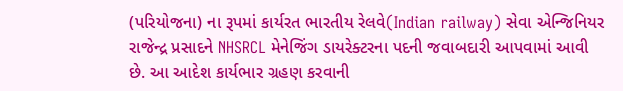(પરિયોજના) ના રૂપમાં કાર્યરત ભારતીય રેલવે(Indian railway) સેવા એન્જિનિયર રાજેન્દ્ર પ્રસાદને NHSRCL મેનેજિંગ ડાયરેક્ટરના પદની જવાબદારી આપવામાં આવી છે. આ આદેશ કાર્યભાર ગ્રહણ કરવાની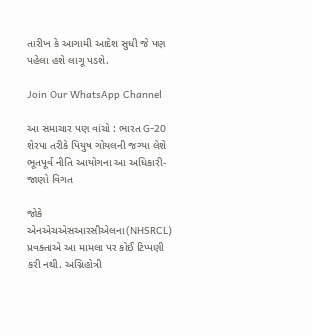તારીખ કે આગામી આદેશ સુધી જે પણ પહેલા હશે લાગૂ પડશે.

Join Our WhatsApp Channel

આ સમાચાર પણ વાંચો : ભારત G-20 શેરપા તરીકે પિયુષ ગોયલની જગ્યા લેશે ભૂતપૂર્વ નીતિ આયોગના આ અધિકારી- જાણો વિગત

જોકે એનએચએસઆરસીએલના(NHSRCL) પ્રવક્તાએ આ મામલા પર કોઈ ટિપ્પણી કરી નથી. અગ્નિહોત્રી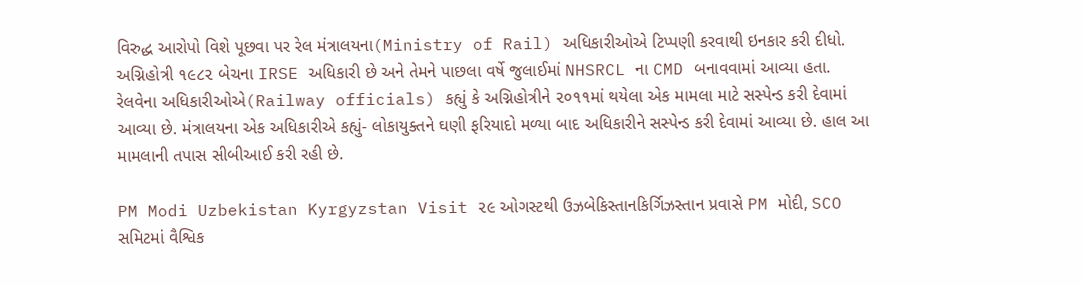વિરુદ્ધ આરોપો વિશે પૂછવા પર રેલ મંત્રાલયના(Ministry of Rail) અધિકારીઓએ ટિપ્પણી કરવાથી ઇનકાર કરી દીધો. અગ્નિહોત્રી ૧૯૮૨ બેચના IRSE અધિકારી છે અને તેમને પાછલા વર્ષે જુલાઈમાં NHSRCL ના CMD બનાવવામાં આવ્યા હતા.  રેલવેના અધિકારીઓએ(Railway officials) કહ્યું કે અગ્નિહોત્રીને ૨૦૧૧માં થયેલા એક મામલા માટે સસ્પેન્ડ કરી દેવામાં આવ્યા છે. મંત્રાલયના એક અધિકારીએ કહ્યું- લોકાયુક્તને ઘણી ફરિયાદો મળ્યા બાદ અધિકારીને સસ્પેન્ડ કરી દેવામાં આવ્યા છે. હાલ આ મામલાની તપાસ સીબીઆઈ કરી રહી છે.

PM Modi Uzbekistan Kyrgyzstan Visit ૨૯ ઓગસ્ટથી ઉઝબેકિસ્તાનકિર્ગિઝસ્તાન પ્રવાસે PM મોદી, SCO સમિટમાં વૈશ્વિક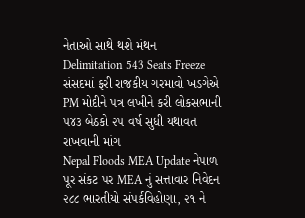નેતાઓ સાથે થશે મંથન
Delimitation 543 Seats Freeze સંસદમાં ફરી રાજકીય ગરમાવો ખડગેએ PM મોદીને પત્ર લખીને કરી લોકસભાની ૫૪૩ બેઠકો ૨૫ વર્ષ સુધી યથાવત રાખવાની માંગ
Nepal Floods MEA Update નેપાળ પૂર સંકટ પર MEA નું સત્તાવાર નિવેદન ૨૮૮ ભારતીયો સંપર્કવિહોણા, ૨૧ ને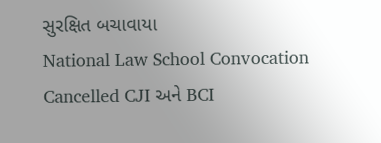સુરક્ષિત બચાવાયા
National Law School Convocation Cancelled CJI અને BCI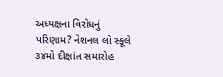અધ્યક્ષના વિરોધનું પરિણામ? નેશનલ લો સ્કૂલે ૩૪મો દીક્ષાંત સમારોહ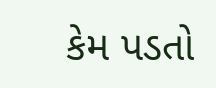કેમ પડતો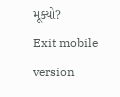મૂક્યો?
Exit mobile version